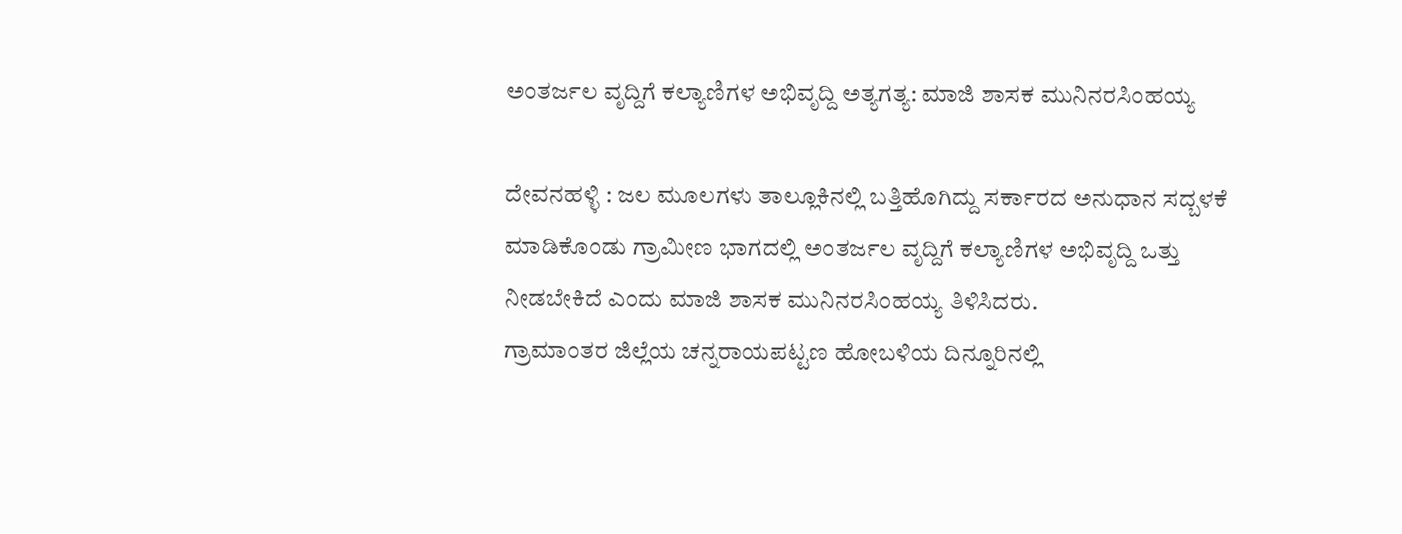ಅಂತರ್ಜಲ ವೃದ್ದಿಗೆ ಕಲ್ಯಾಣಿಗಳ ಅಭಿವೃದ್ದಿ ಅತ್ಯಗತ್ಯ: ಮಾಜಿ ಶಾಸಕ ಮುನಿನರಸಿಂಹಯ್ಯ

ದೇವನಹಳ್ಳಿ : ಜಲ ಮೂಲಗಳು ತಾಲ್ಲೂಕಿನಲ್ಲಿ ಬತ್ತಿಹೊಗಿದ್ದು ಸರ್ಕಾರದ ಅನುಧಾನ ಸದ್ಬಳಕೆ ಮಾಡಿಕೊಂಡು ಗ್ರಾಮೀಣ ಭಾಗದಲ್ಲಿ ಅಂತರ್ಜಲ ವೃದ್ದಿಗೆ ಕಲ್ಯಾಣಿಗಳ ಅಭಿವೃದ್ದಿ ಒತ್ತು ನೀಡಬೇಕಿದೆ ಎಂದು ಮಾಜಿ ಶಾಸಕ ಮುನಿನರಸಿಂಹಯ್ಯ ತಿಳಿಸಿದರು.
ಗ್ರಾಮಾಂತರ ಜಿಲ್ಲೆಯ ಚನ್ನರಾಯಪಟ್ಟಣ ಹೋಬಳಿಯ ದಿನ್ನೂರಿನಲ್ಲಿ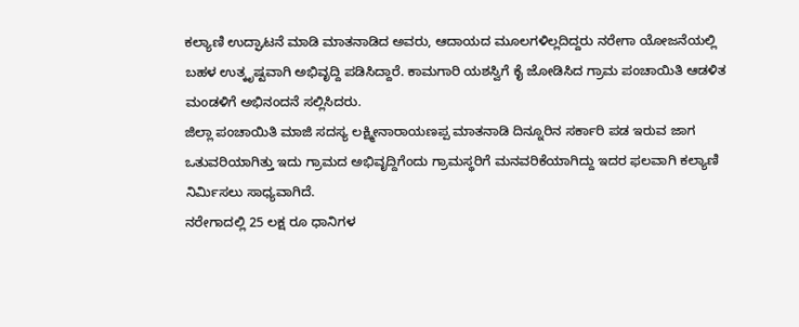ಕಲ್ಯಾಣಿ ಉದ್ಘಾಟನೆ ಮಾಡಿ ಮಾತನಾಡಿದ ಅವರು, ಆದಾಯದ ಮೂಲಗಳಿಲ್ಲದಿದ್ದರು ನರೇಗಾ ಯೋಜನೆಯಲ್ಲಿ ಬಹಳ ಉತ್ಕೃಷ್ಟವಾಗಿ ಅಭಿವೃದ್ದಿ ಪಡಿಸಿದ್ದಾರೆ. ಕಾಮಗಾರಿ ಯಶಸ್ವಿಗೆ ಕೈ ಜೋಡಿಸಿದ ಗ್ರಾಮ ಪಂಚಾಯಿತಿ ಆಡಳಿತ ಮಂಡಳಿಗೆ ಅಭಿನಂದನೆ ಸಲ್ಲಿಸಿದರು.
ಜಿಲ್ಲಾ ಪಂಚಾಯಿತಿ ಮಾಜಿ ಸದಸ್ಯ ಲಕ್ಷ್ಮೀನಾರಾಯಣಪ್ಪ ಮಾತನಾಡಿ ದಿನ್ನೂರಿನ ಸರ್ಕಾರಿ ಪಡ ಇರುವ ಜಾಗ ಒತುವರಿಯಾಗಿತ್ತು ಇದು ಗ್ರಾಮದ ಅಭಿವೃದ್ದಿಗೆಂದು ಗ್ರಾಮಸ್ಥರಿಗೆ ಮನವರಿಕೆಯಾಗಿದ್ದು ಇದರ ಫಲವಾಗಿ ಕಲ್ಯಾಣಿ ನಿರ್ಮಿಸಲು ಸಾಧ್ಯವಾಗಿದೆ.
ನರೇಗಾದಲ್ಲಿ 25 ಲಕ್ಷ ರೂ ಧಾನಿಗಳ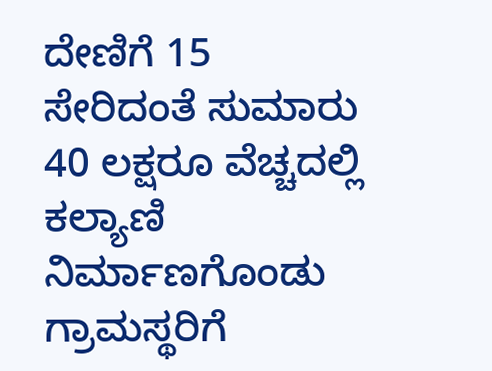ದೇಣಿಗೆ 15 ಸೇರಿದಂತೆ ಸುಮಾರು 40 ಲಕ್ಷರೂ ವೆಚ್ಚದಲ್ಲಿ ಕಲ್ಯಾಣಿ ನಿರ್ಮಾಣಗೊಂಡು ಗ್ರಾಮಸ್ಥರಿಗೆ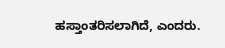ಹಸ್ತಾಂತರಿಸಲಾಗಿದೆ, ಎಂದರು.